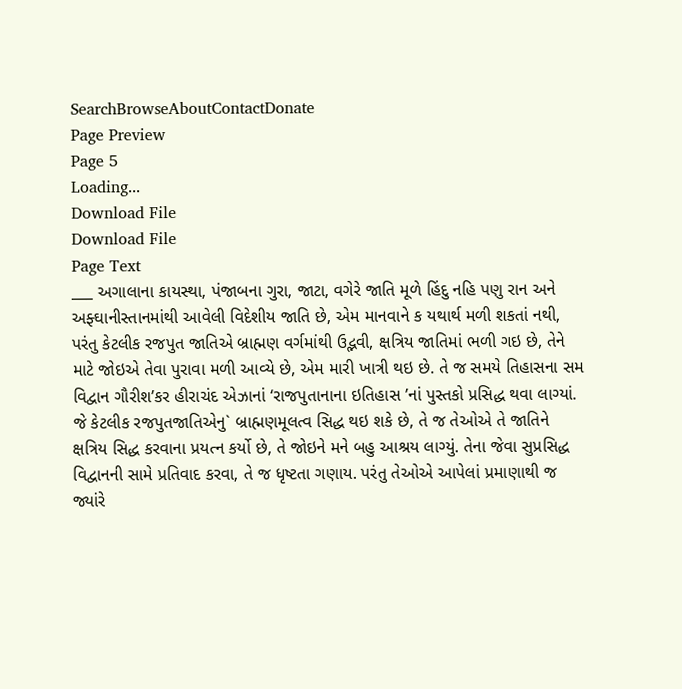SearchBrowseAboutContactDonate
Page Preview
Page 5
Loading...
Download File
Download File
Page Text
___ અગાલાના કાયસ્થા, પંજાબના ગુરા, જાટા, વગેરે જાતિ મૂળે હિંદુ નહિ પણુ રાન અને અફ્ઘાનીસ્તાનમાંથી આવેલી વિદેશીય જાતિ છે, એમ માનવાને ક યથાર્થ મળી શકતાં નથી, પરંતુ કેટલીક રજપુત જાતિએ બ્રાહ્મણ વર્ગમાંથી ઉદ્ભવી, ક્ષત્રિય જાતિમાં ભળી ગઇ છે, તેને માટે જોઇએ તેવા પુરાવા મળી આવ્યે છે, એમ મારી ખાત્રી થઇ છે. તે જ સમયે તિહાસના સમ વિદ્વાન ગૌરીશ’કર હીરાચંદ એઝાનાં ‘રાજપુતાનાના ઇતિહાસ ’નાં પુસ્તકો પ્રસિદ્ધ થવા લાગ્યાં. જે કેટલીક રજપુતજાતિએનુ` બ્રાહ્મણમૂલત્વ સિદ્ધ થઇ શકે છે, તે જ તેઓએ તે જાતિને ક્ષત્રિય સિદ્ધ કરવાના પ્રયત્ન કર્યો છે, તે જોઇને મને બહુ આશ્રય લાગ્યું. તેના જેવા સુપ્રસિદ્ધ વિદ્વાનની સામે પ્રતિવાદ કરવા, તે જ ધૃષ્ટતા ગણાય. પરંતુ તેઓએ આપેલાં પ્રમાણાથી જ જ્યાંરે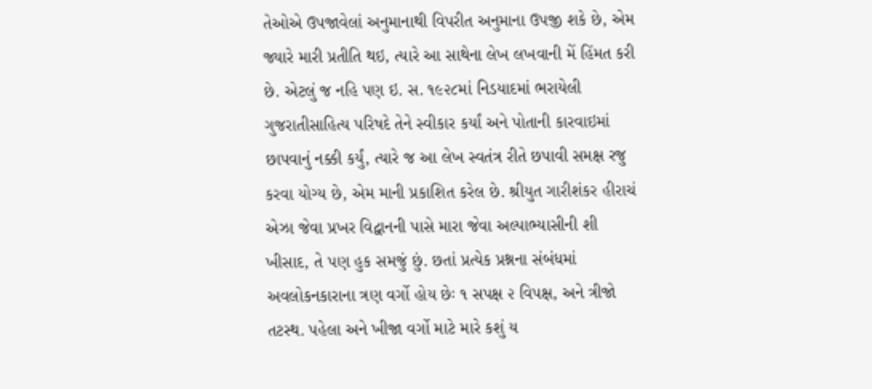તેઓએ ઉપજાવેલાં અનુમાનાથી વિપરીત અનુમાના ઉપજી શકે છે, એમ જ્યારે મારી પ્રતીતિ થઇ, ત્યારે આ સાથેના લેખ લખવાની મેં હિંમત કરી છે. એટલું જ નહિ પણ ઇ. સ. ૧૯૨૮માં નિડયાદમાં ભરાયેલી ગુજરાતીસાહિત્ય પરિષદે તેને સ્વીકાર કર્યાં અને પોતાની કારવાઇમાં છાપવાનું નક્કી કર્યું, ત્યારે જ આ લેખ સ્વતંત્ર રીતે છપાવી સમક્ષ રજુ કરવા યોગ્ય છે, એમ માની પ્રકાશિત કરેલ છે. શ્રીયુત ગારીશંકર હીરાચં એઝા જેવા પ્રખર વિદ્વાનની પાસે મારા જેવા અલ્પાભ્યાસીની શી ખીસાદ, તે પણ હુક સમજું છું. છતાં પ્રત્યેક પ્રશ્નના સંબંધમાં અવલોકનકારાના ત્રણ વર્ગો હોય છેઃ ૧ સપક્ષ ૨ વિપક્ષ, અને ત્રીજો તટસ્થ. પહેલા અને ખીજા વર્ગો માટે મારે કશું ય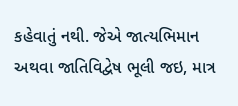કહેવાતું નથી. જેએ જાત્યભિમાન અથવા જાતિવિદ્વેષ ભૂલી જઇ, માત્ર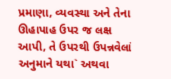પ્રમાણા, વ્યવસ્થા અને તેના ઊહાપાહ ઉપર જ લક્ષ આપી, તે ઉપરથી ઉપન્નવેલાં અનુમાને યથા` અથવા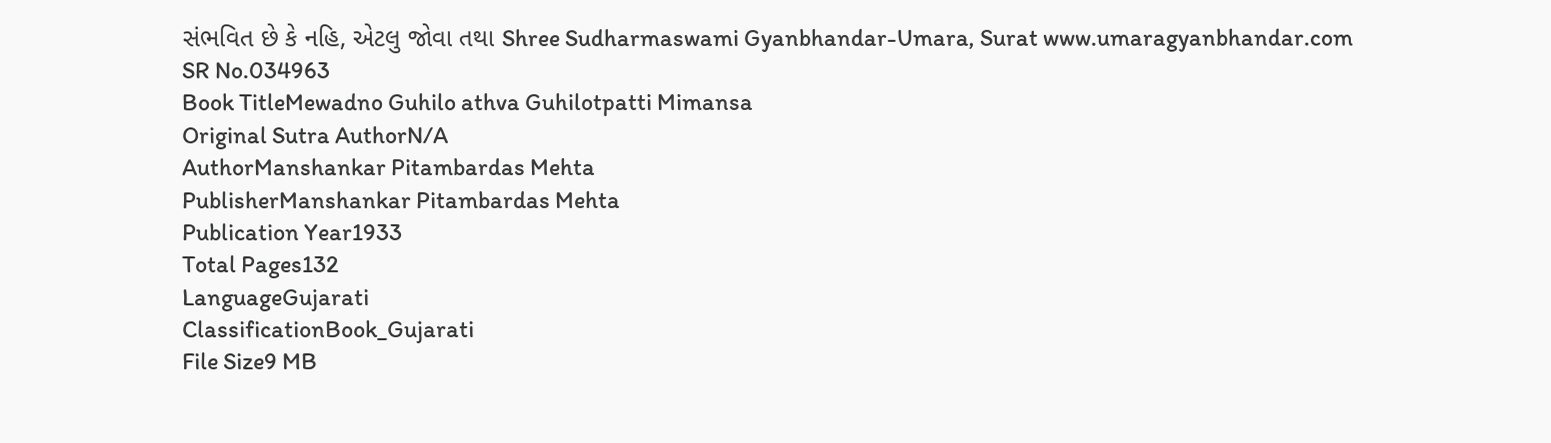સંભવિત છે કે નહિ, એટલુ જોવા તથા Shree Sudharmaswami Gyanbhandar-Umara, Surat www.umaragyanbhandar.com
SR No.034963
Book TitleMewadno Guhilo athva Guhilotpatti Mimansa
Original Sutra AuthorN/A
AuthorManshankar Pitambardas Mehta
PublisherManshankar Pitambardas Mehta
Publication Year1933
Total Pages132
LanguageGujarati
ClassificationBook_Gujarati
File Size9 MB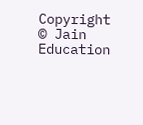Copyright © Jain Education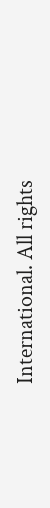International. All rights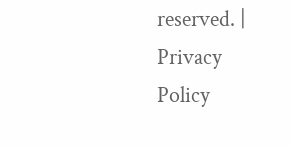reserved. | Privacy Policy